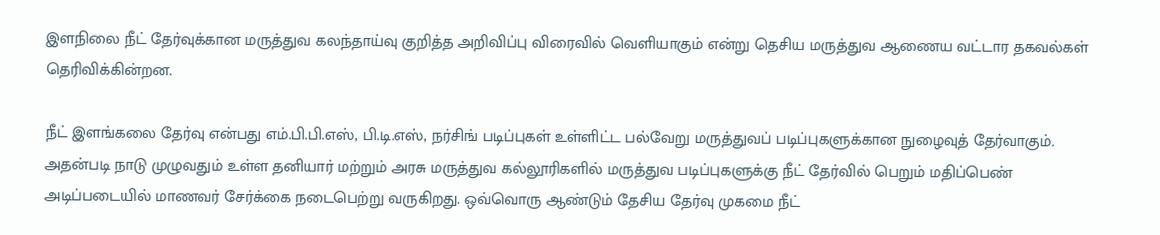இளநிலை நீட் தேர்வுக்கான மருத்துவ கலந்தாய்வு குறித்த அறிவிப்பு விரைவில் வெளியாகும் என்று தெசிய மருத்துவ ஆணைய வட்டார தகவல்கள் தெரிவிக்கின்றன.

நீட் இளங்கலை தேர்வு என்பது எம்.பி.பி.எஸ், பி.டி.எஸ், நர்சிங் படிப்புகள் உள்ளிட்ட பல்வேறு மருத்துவப் படிப்புகளுக்கான நுழைவுத் தேர்வாகும். அதன்படி நாடு முழுவதும் உள்ள தனியார் மற்றும் அரசு மருத்துவ கல்லூரிகளில் மருத்துவ படிப்புகளுக்கு நீட் தேர்வில் பெறும் மதிப்பெண் அடிப்படையில் மாணவர் சேர்க்கை நடைபெற்று வருகிறது. ஒவ்வொரு ஆண்டும் தேசிய தேர்வு முகமை நீட்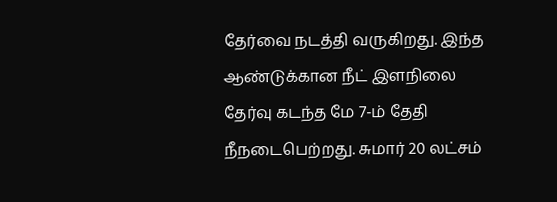தேர்வை நடத்தி வருகிறது. இந்த ஆண்டுக்கான நீட் இளநிலை தேர்வு கடந்த மே 7-ம் தேதி நீநடைபெற்றது. சுமார் 20 லட்சம்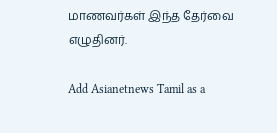மாணவர்கள் இந்த தேர்வை எழுதினர்.

Add Asianetnews Tamil as a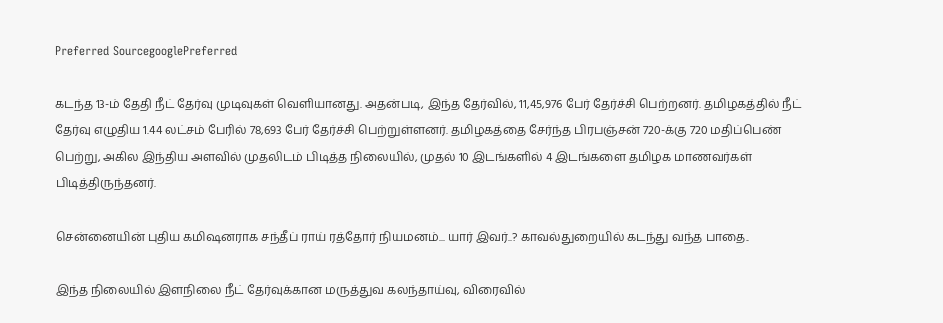Preferred SourcegooglePreferred

கடந்த 13-ம் தேதி நீட் தேர்வு முடிவுகள் வெளியானது. அதன்படி, இந்த தேர்வில், 11,45,976 பேர் தேர்ச்சி பெற்றனர். தமிழகத்தில் நீட் தேர்வு எழுதிய 1.44 லட்சம் பேரில் 78,693 பேர் தேர்ச்சி பெற்றுள்ளனர். தமிழகத்தை சேர்ந்த பிரபஞ்சன் 720-க்கு 720 மதிப்பெண் பெற்று, அகில இந்திய அளவில் முதலிடம் பிடித்த நிலையில், முதல் 10 இடங்களில் 4 இடங்களை தமிழக மாணவர்கள் பிடித்திருந்தனர்.

சென்னையின் புதிய கமிஷனராக சந்தீப் ராய் ரத்தோர் நியமனம்... யார் இவர்..? காவல்துறையில் கடந்து வந்த பாதை..

இந்த நிலையில் இளநிலை நீட் தேர்வுக்கான மருத்துவ கலந்தாய்வு, விரைவில்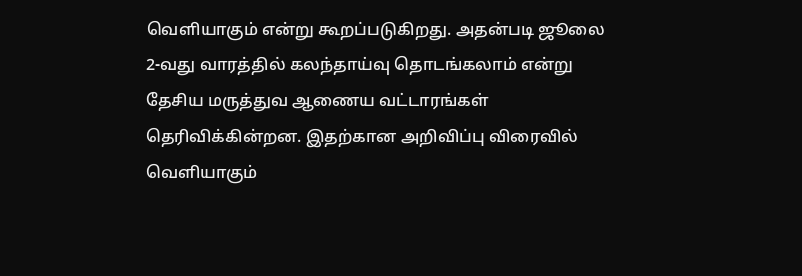வெளியாகும் என்று கூறப்படுகிறது. அதன்படி ஜூலை 2-வது வாரத்தில் கலந்தாய்வு தொடங்கலாம் என்று தேசிய மருத்துவ ஆணைய வட்டாரங்கள் தெரிவிக்கின்றன. இதற்கான அறிவிப்பு விரைவில் வெளியாகும்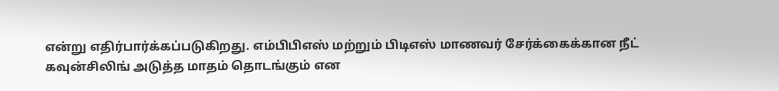என்று எதிர்பார்க்கப்படுகிறது. எம்பிபிஎஸ் மற்றும் பிடிஎஸ் மாணவர் சேர்க்கைக்கான நீட் கவுன்சிலிங் அடுத்த மாதம் தொடங்கும் என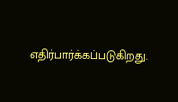எதிர்பார்க்கப்படுகிறது.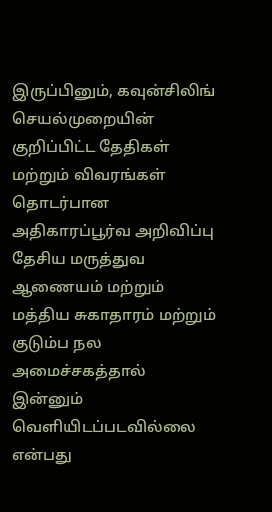இருப்பினும், கவுன்சிலிங் செயல்முறையின் குறிப்பிட்ட தேதிகள் மற்றும் விவரங்கள் தொடர்பான அதிகாரப்பூர்வ அறிவிப்பு தேசிய மருத்துவ ஆணையம் மற்றும் மத்திய சுகாதாரம் மற்றும் குடும்ப நல அமைச்சகத்தால் இன்னும் வெளியிடப்படவில்லை என்பது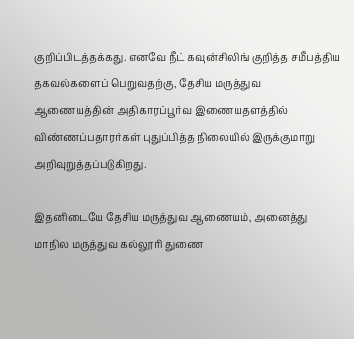குறிப்பிடத்தக்கது. எனவே நீட் கவுன்சிலிங் குறித்த சமீபத்திய தகவல்களைப் பெறுவதற்கு, தேசிய மருத்துவ ஆணையத்தின் அதிகாரப்பூர்வ இணையதளத்தில் விண்ணப்பதாரர்கள் புதுப்பித்த நிலையில் இருக்குமாறு அறிவுறுத்தப்படுகிறது.

இதனிடையே தேசிய மருத்துவ ஆணையம், அனைத்து மாநில மருத்துவ கல்லூரி துணை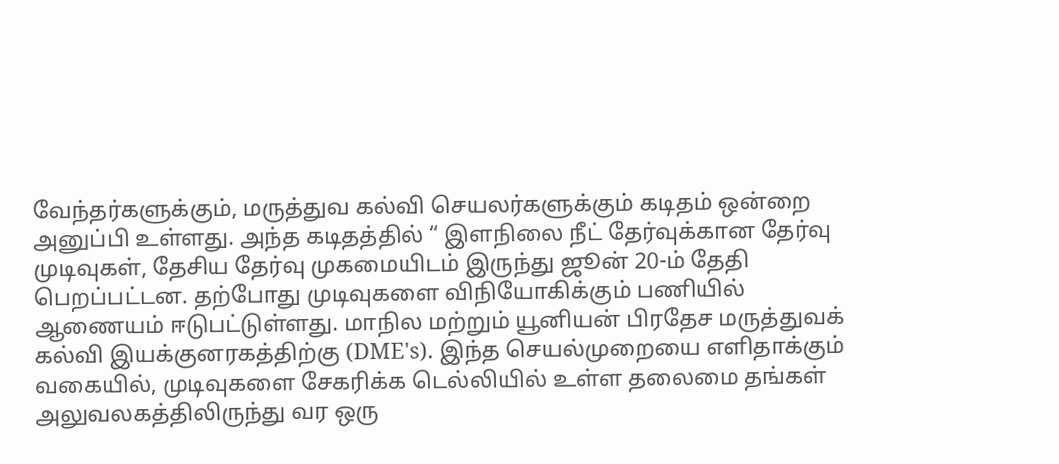வேந்தர்களுக்கும், மருத்துவ கல்வி செயலர்களுக்கும் கடிதம் ஒன்றை அனுப்பி உள்ளது. அந்த கடிதத்தில் “ இளநிலை நீட் தேர்வுக்கான தேர்வு முடிவுகள், தேசிய தேர்வு முகமையிடம் இருந்து ஜூன் 20-ம் தேதி பெறப்பட்டன. தற்போது முடிவுகளை விநியோகிக்கும் பணியில் ஆணையம் ஈடுபட்டுள்ளது. மாநில மற்றும் யூனியன் பிரதேச மருத்துவக் கல்வி இயக்குனரகத்திற்கு (DME's). இந்த செயல்முறையை எளிதாக்கும் வகையில், முடிவுகளை சேகரிக்க டெல்லியில் உள்ள தலைமை தங்கள் அலுவலகத்திலிருந்து வர ஒரு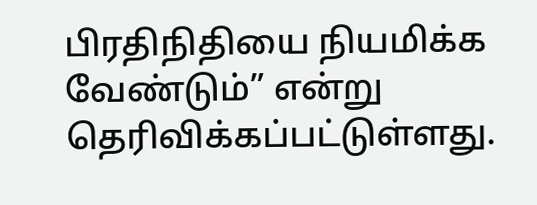பிரதிநிதியை நியமிக்க வேண்டும்” என்று தெரிவிக்கப்பட்டுள்ளது.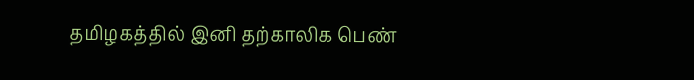தமிழகத்தில் இனி தற்காலிக பெண்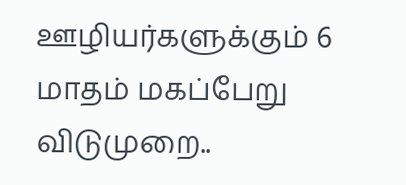ஊழியர்களுக்கும் 6 மாதம் மகப்பேறு விடுமுறை..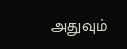அதுவும்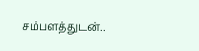சம்பளத்துடன்..